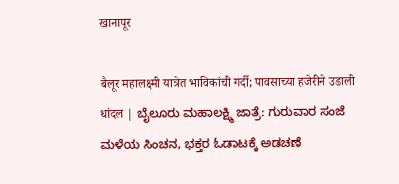खानापूर

बैलूर महालक्ष्मी यात्रेत भाविकांची गर्दी; पावसाच्या हजेरीने उडाली धांदल | ಬೈಲೂರು ಮಹಾಲಕ್ಷ್ಮಿ ಜಾತ್ರೆ: ಗುರುವಾರ ಸಂಜೆ ಮಳೆಯ ಸಿಂಚನ, ಭಕ್ತರ ಓಡಾಟಕ್ಕೆ ಅಡಚಣೆ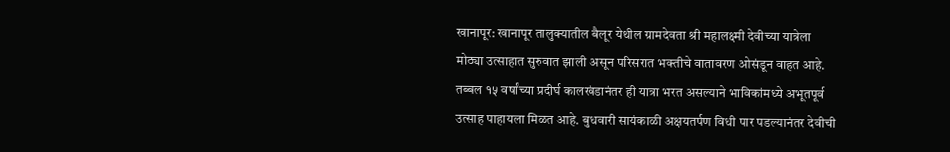खानापूर: खानापूर तालुक्यातील बैलूर येथील ग्रामदेवता श्री महालक्ष्मी देवीच्या यात्रेला मोठ्या उत्साहात सुरुवात झाली असून परिसरात भक्तीचे वातावरण ओसंडून वाहत आहे. तब्बल १५ वर्षांच्या प्रदीर्घ कालखंडानंतर ही यात्रा भरत असल्याने भाविकांमध्ये अभूतपूर्व उत्साह पाहायला मिळत आहे. बुधवारी सायंकाळी अक्षयतर्पण विधी पार पडल्यानंतर देवीची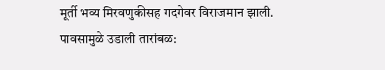मूर्ती भव्य मिरवणुकीसह गदगेवर विराजमान झाली.
पावसामुळे उडाली तारांबळ: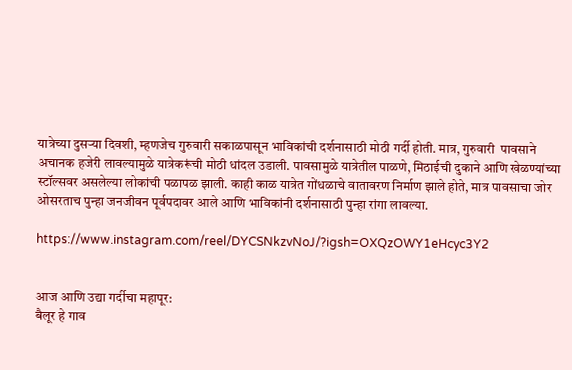यात्रेच्या दुसऱ्या दिवशी, म्हणजेच गुरुवारी सकाळपासून भाविकांची दर्शनासाठी मोठी गर्दी होती. मात्र, गुरुवारी  पावसाने अचानक हजेरी लावल्यामुळे यात्रेकरूंची मोठी धांदल उडाली. पावसामुळे यात्रेतील पाळणे, मिठाईची दुकाने आणि खेळण्यांच्या स्टॉल्सवर असलेल्या लोकांची पळापळ झाली. काही काळ यात्रेत गोंधळाचे वातावरण निर्माण झाले होते, मात्र पावसाचा जोर ओसरताच पुन्हा जनजीवन पूर्वपदावर आले आणि भाविकांनी दर्शनासाठी पुन्हा रांगा लावल्या.

https://www.instagram.com/reel/DYCSNkzvNoJ/?igsh=OXQzOWY1eHcyc3Y2


आज आणि उद्या गर्दीचा महापूर:
बैलूर हे गाव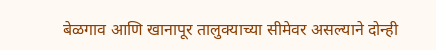बेळगाव आणि खानापूर तालुक्याच्या सीमेवर असल्याने दोन्ही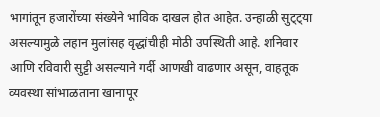भागांतून हजारोंच्या संख्येने भाविक दाखल होत आहेत. उन्हाळी सुट्ट्या असल्यामुळे लहान मुलांसह वृद्धांचीही मोठी उपस्थिती आहे. शनिवार आणि रविवारी सुट्टी असल्याने गर्दी आणखी वाढणार असून, वाहतूक व्यवस्था सांभाळताना खानापूर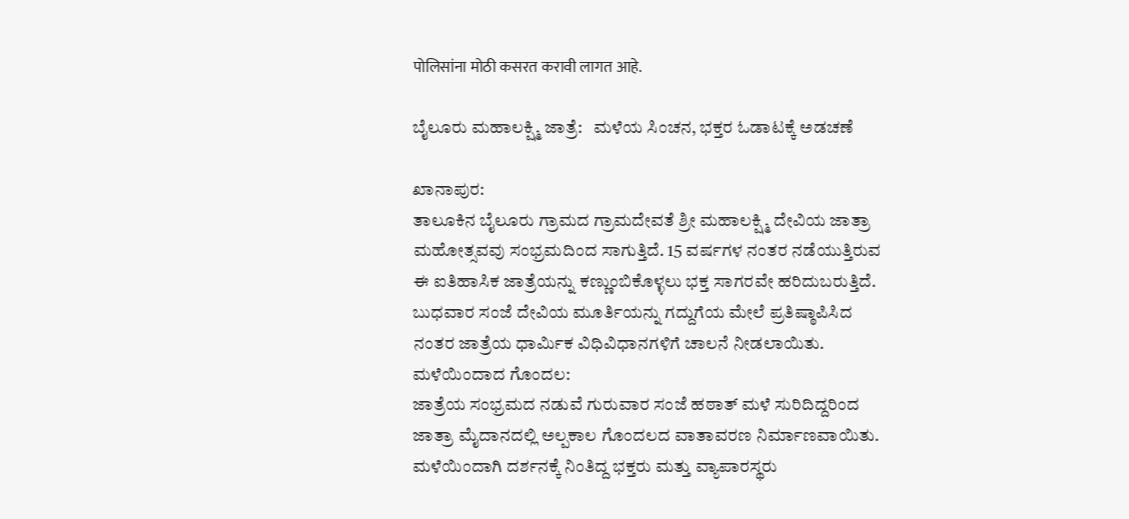पोलिसांना मोठी कसरत करावी लागत आहे.

ಬೈಲೂರು ಮಹಾಲಕ್ಷ್ಮಿ ಜಾತ್ರೆ:   ಮಳೆಯ ಸಿಂಚನ, ಭಕ್ತರ ಓಡಾಟಕ್ಕೆ ಅಡಚಣೆ

ಖಾನಾಪುರ:
ತಾಲೂಕಿನ ಬೈಲೂರು ಗ್ರಾಮದ ಗ್ರಾಮದೇವತೆ ಶ್ರೀ ಮಹಾಲಕ್ಷ್ಮಿ ದೇವಿಯ ಜಾತ್ರಾ ಮಹೋತ್ಸವವು ಸಂಭ್ರಮದಿಂದ ಸಾಗುತ್ತಿದೆ. 15 ವರ್ಷಗಳ ನಂತರ ನಡೆಯುತ್ತಿರುವ ಈ ಐತಿಹಾಸಿಕ ಜಾತ್ರೆಯನ್ನು ಕಣ್ಣುಂಬಿಕೊಳ್ಳಲು ಭಕ್ತ ಸಾಗರವೇ ಹರಿದುಬರುತ್ತಿದೆ. ಬುಧವಾರ ಸಂಜೆ ದೇವಿಯ ಮೂರ್ತಿಯನ್ನು ಗದ್ದುಗೆಯ ಮೇಲೆ ಪ್ರತಿಷ್ಠಾಪಿಸಿದ ನಂತರ ಜಾತ್ರೆಯ ಧಾರ್ಮಿಕ ವಿಧಿವಿಧಾನಗಳಿಗೆ ಚಾಲನೆ ನೀಡಲಾಯಿತು.
ಮಳೆಯಿಂದಾದ ಗೊಂದಲ:
ಜಾತ್ರೆಯ ಸಂಭ್ರಮದ ನಡುವೆ ಗುರುವಾರ ಸಂಜೆ ಹಠಾತ್ ಮಳೆ ಸುರಿದಿದ್ದರಿಂದ ಜಾತ್ರಾ ಮೈದಾನದಲ್ಲಿ ಅಲ್ಪಕಾಲ ಗೊಂದಲದ ವಾತಾವರಣ ನಿರ್ಮಾಣವಾಯಿತು. ಮಳೆಯಿಂದಾಗಿ ದರ್ಶನಕ್ಕೆ ನಿಂತಿದ್ದ ಭಕ್ತರು ಮತ್ತು ವ್ಯಾಪಾರಸ್ಥರು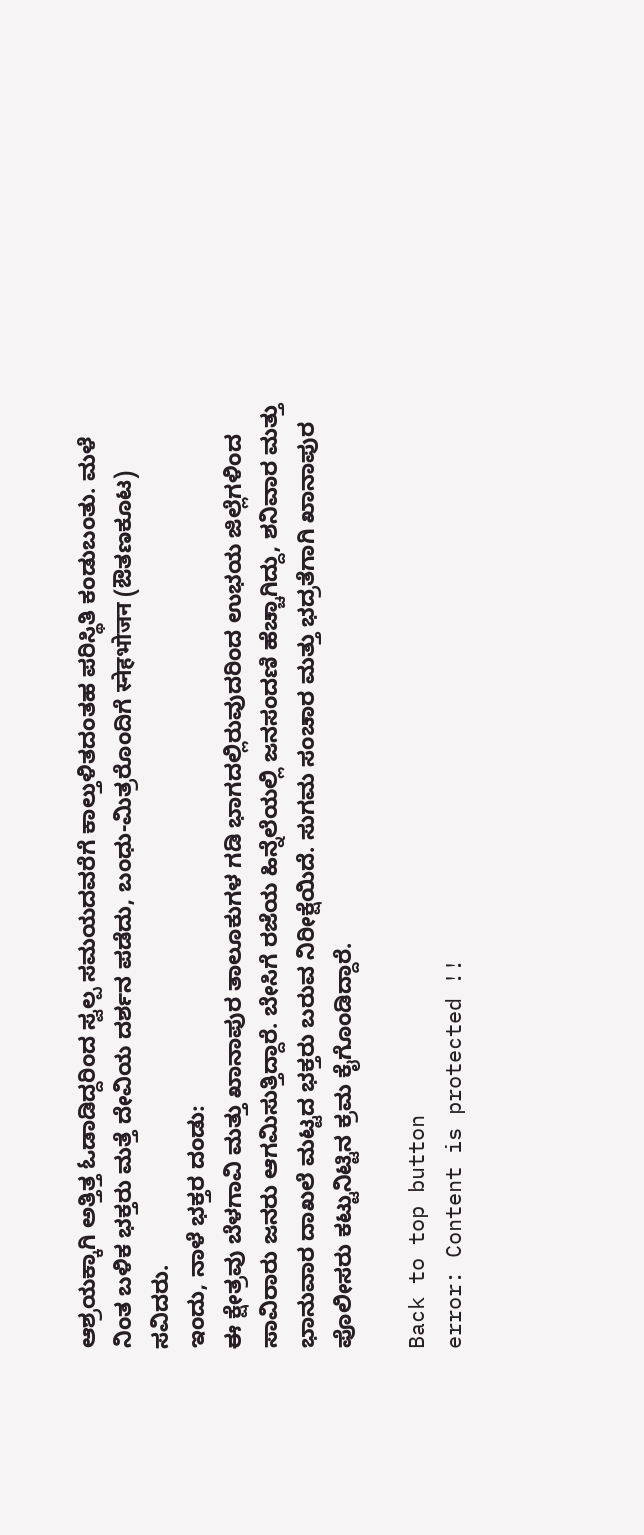ಆಶ್ರಯಕ್ಕಾಗಿ ಅತ್ತಿತ್ತ ಓಡಾಡಿದ್ದರಿಂದ ಸ್ವಲ್ಪ ಸಮಯದವರೆಗೆ ಕಾಲ್ತುಳಿತದಂತಹ ಪರಿಸ್ಥಿತಿ ಕಂಡುಬಂತು. ಮಳೆ ನಿಂತ ಬಳಿಕ ಭಕ್ತರು ಮತ್ತೆ ದೇವಿಯ ದರ್ಶನ ಪಡೆದು, ಬಂಧು-ಮಿತ್ರರೊಂದಿಗೆ स्नेहभोजन (ಔತಣಕೂಟ) ಸವಿದರು.
ಇಂದು, ನಾಳೆ ಭಕ್ತರ ದಂಡು:
ಈ ಕ್ಷೇತ್ರವು ಬೆಳಗಾವಿ ಮತ್ತು ಖಾನಾಪುರ ತಾಲೂಕುಗಳ ಗಡಿ ಭಾಗದಲ್ಲಿರುವುದರಿಂದ ಉಭಯ ಜಿಲ್ಲೆಗಳಿಂದ ಸಾವಿರಾರು ಜನರು ಆಗಮಿಸುತ್ತಿದ್ದಾರೆ. ಬೇಸಿಗೆ ರಜೆಯ ಹಿನ್ನೆಲೆಯಲ್ಲಿ ಜನಸಂದಣಿ ಹೆಚ್ಚಾಗಿದ್ದು, ಶನಿವಾರ ಮತ್ತು ಭಾನುವಾರ ದಾಖಲೆ ಮಟ್ಟದ ಭಕ್ತರು ಬರುವ ನಿರೀಕ್ಷೆಯಿದೆ. ಸುಗಮ ಸಂಚಾರ ಮತ್ತು ಭದ್ರತೆಗಾಗಿ ಖಾನಾಪುರ ಪೊಲೀಸರು ಕಟ್ಟುನಿಟ್ಟಿನ ಕ್ರಮ ಕೈಗೊಂಡಿದ್ದಾರೆ.

Back to top button
error: Content is protected !!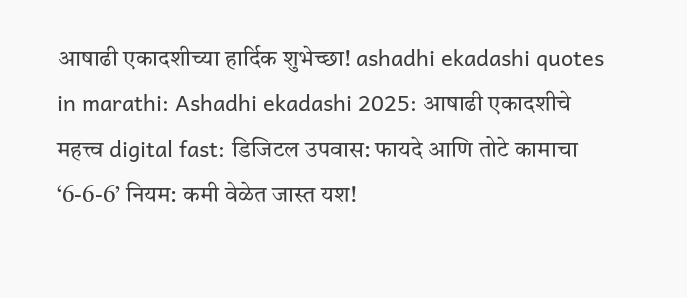आषाढी एकादशीच्या हार्दिक शुभेच्छा! ashadhi ekadashi quotes in marathi: Ashadhi ekadashi 2025: आषाढी एकादशीचे महत्त्व digital fast: डिजिटल उपवास: फायदे आणि तोटे कामाचा ‘6-6-6’ नियम: कमी वेळेत जास्त यश!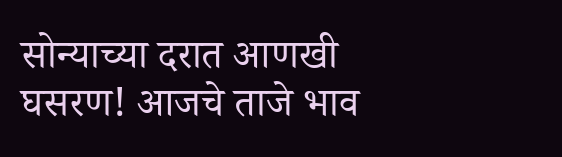सोन्याच्या दरात आणखी घसरण! आजचे ताजे भाव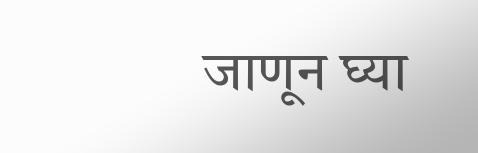जाणून घ्या